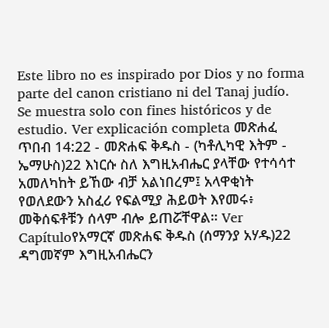Este libro no es inspirado por Dios y no forma parte del canon cristiano ni del Tanaj judío. Se muestra solo con fines históricos y de estudio. Ver explicación completa መጽሐፈ ጥበብ 14:22 - መጽሐፍ ቅዱስ - (ካቶሊካዊ እትም - ኤማሁስ)22 እነርሱ ስለ እግዚአብሔር ያላቸው የተሳሳተ አመለካከት ይኸው ብቻ አልነበረም፤ አላዋቂነት የወለደውን አስፈሪ የፍልሚያ ሕይወት እየመሩ፥ መቅሰፍቶቹን ሰላም ብሎ ይጠሯቸዋል። Ver Capítuloየአማርኛ መጽሐፍ ቅዱስ (ሰማንያ አሃዱ)22 ዳግመኛም እግዚአብሔርን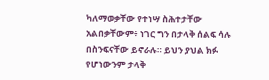ካለማወቃቸው የተነሣ ስሕተታቸው አልበቃቸውም፥ ነገር ግን በታላቅ ሰልፍ ሳሉ በስንፍናቸው ይኖራሉ። ይህን ያህል ክፉ የሆነውንም ታላቅ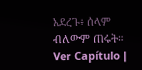አደረጉ፥ ሰላም ብለውም ጠሩት። Ver Capítulo |